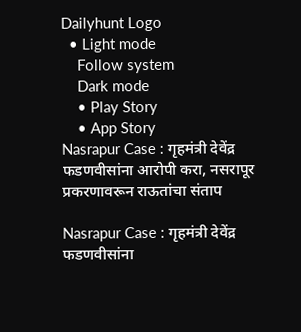Dailyhunt Logo
  • Light mode
    Follow system
    Dark mode
    • Play Story
    • App Story
Nasrapur Case : गृहमंत्री देवेंद्र फडणवीसांना आरोपी करा, नसरापूर प्रकरणावरून राऊतांचा संताप

Nasrapur Case : गृहमंत्री देवेंद्र फडणवीसांना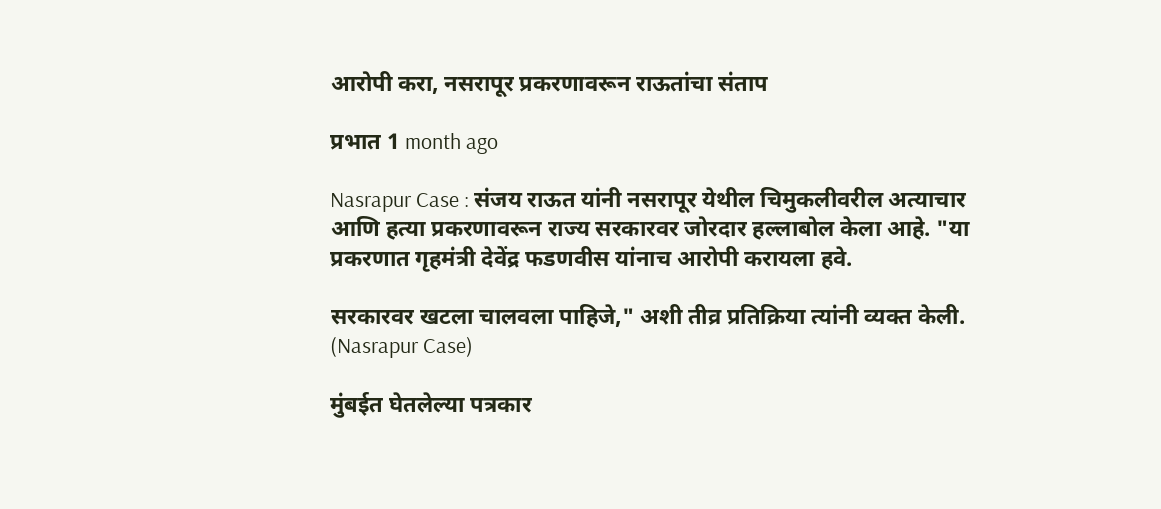आरोपी करा, नसरापूर प्रकरणावरून राऊतांचा संताप

प्रभात 1 month ago

Nasrapur Case : संजय राऊत यांनी नसरापूर येथील चिमुकलीवरील अत्याचार आणि हत्या प्रकरणावरून राज्य सरकारवर जोरदार हल्लाबोल केला आहे. "या प्रकरणात गृहमंत्री देवेंद्र फडणवीस यांनाच आरोपी करायला हवे.

सरकारवर खटला चालवला पाहिजे," अशी तीव्र प्रतिक्रिया त्यांनी व्यक्त केली. (Nasrapur Case)

मुंबईत घेतलेल्या पत्रकार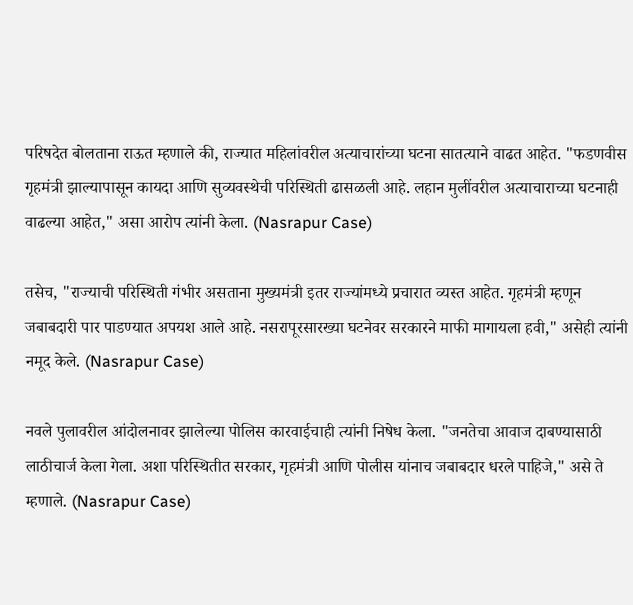परिषदेत बोलताना राऊत म्हणाले की, राज्यात महिलांवरील अत्याचारांच्या घटना सातत्याने वाढत आहेत. "फडणवीस गृहमंत्री झाल्यापासून कायदा आणि सुव्यवस्थेची परिस्थिती ढासळली आहे. लहान मुलींवरील अत्याचाराच्या घटनाही वाढल्या आहेत," असा आरोप त्यांनी केला. (Nasrapur Case)

तसेच, "राज्याची परिस्थिती गंभीर असताना मुख्यमंत्री इतर राज्यांमध्ये प्रचारात व्यस्त आहेत. गृहमंत्री म्हणून जबाबदारी पार पाडण्यात अपयश आले आहे. नसरापूरसारख्या घटनेवर सरकारने माफी मागायला हवी," असेही त्यांनी नमूद केले. (Nasrapur Case)

नवले पुलावरील आंदोलनावर झालेल्या पोलिस कारवाईचाही त्यांनी निषेध केला. "जनतेचा आवाज दाबण्यासाठी लाठीचार्ज केला गेला. अशा परिस्थितीत सरकार, गृहमंत्री आणि पोलीस यांनाच जबाबदार धरले पाहिजे," असे ते म्हणाले. (Nasrapur Case)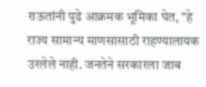राऊतांनी पुढे आक्रमक भूमिका घेत, "हे राज्य सामान्य माणसासाठी राहण्यालायक उरलेले नाही. जनतेने सरकारला जाब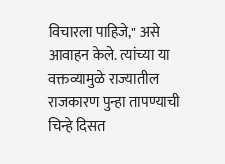विचारला पाहिजे," असे आवाहन केले. त्यांच्या या वक्तव्यामुळे राज्यातील राजकारण पुन्हा तापण्याची चिन्हे दिसत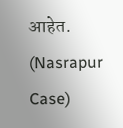आहेत. (Nasrapur Case)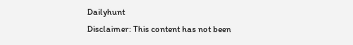Dailyhunt
Disclaimer: This content has not been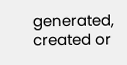generated, created or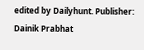edited by Dailyhunt. Publisher: Dainik Prabhat